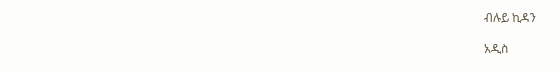ብሉይ ኪዳን

አዲስ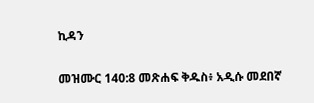ኪዳን

መዝሙር 140:8 መጽሐፍ ቅዱስ፥ አዲሱ መደበኛ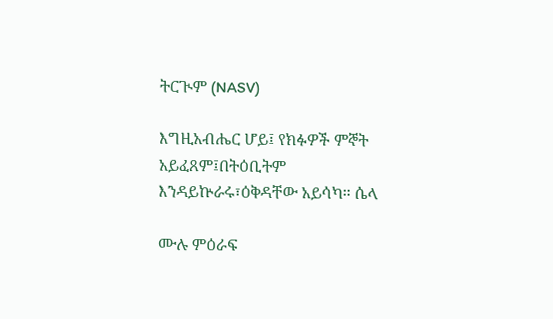ትርጒም (NASV)

እግዚአብሔር ሆይ፤ የክፉዎች ምኞት አይፈጸም፤በትዕቢትም እንዳይኵራሩ፣ዕቅዳቸው አይሳካ። ሴላ

ሙሉ ምዕራፍ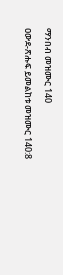ማንበብ መዝሙር 140

ዐውደ-ጽሑፍ ይመልከቱ መዝሙር 140:8